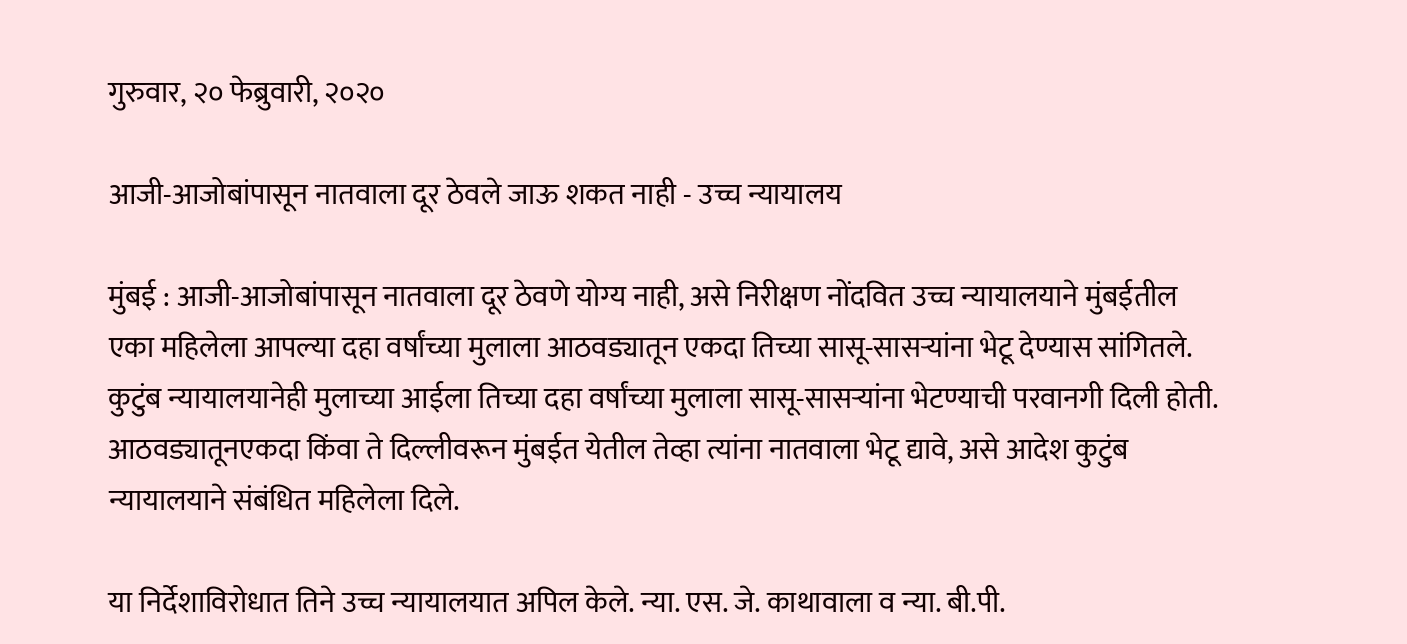गुरुवार, २० फेब्रुवारी, २०२०

आजी-आजोबांपासून नातवाला दूर ठेवले जाऊ शकत नाही - उच्च न्यायालय

मुंबई : आजी-आजोबांपासून नातवाला दूर ठेवणे योग्य नाही, असे निरीक्षण नोंदवित उच्च न्यायालयाने मुंबईतील एका महिलेला आपल्या दहा वर्षांच्या मुलाला आठवड्यातून एकदा तिच्या सासू-सासऱ्यांना भेटू देण्यास सांगितले. कुटुंब न्यायालयानेही मुलाच्या आईला तिच्या दहा वर्षांच्या मुलाला सासू-सासऱ्यांना भेटण्याची परवानगी दिली होती. आठवड्यातूनएकदा किंवा ते दिल्लीवरून मुंबईत येतील तेव्हा त्यांना नातवाला भेटू द्यावे, असे आदेश कुटुंब न्यायालयाने संबंधित महिलेला दिले.

या निर्देशाविरोधात तिने उच्च न्यायालयात अपिल केले. न्या. एस. जे. काथावाला व न्या. बी.पी.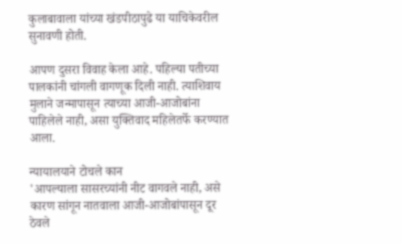कुलाबावाला यांच्या खंडपीठापुढे या याचिकेवरील सुनावणी होती.

आपण दुसरा विवाह केला आहे. पहिल्या पतीच्या पालकांनी चांगली वागणूक दिली नाही. त्याशिवाय मुलाने जन्मापासून त्याच्या आजी-आजोबांना पाहिलेले नाही, असा युक्तिवाद महिलेतर्फे करण्यात आला.

न्यायालयाने टोचले कान
'आपल्याला सासरच्यांनी नीट वागवले नाही, असे कारण सांगून नातवाला आजी-आजोबांपासून दूर ठेवले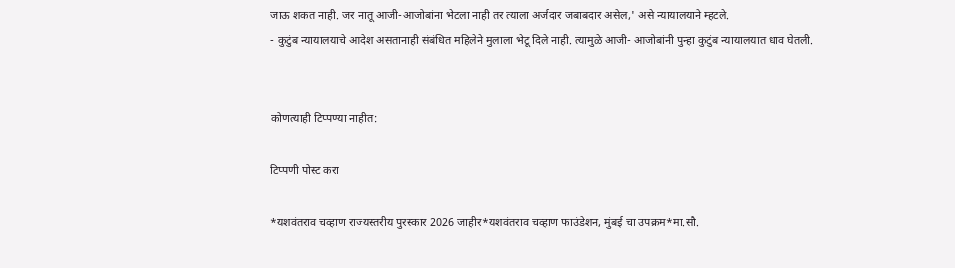जाऊ शकत नाही. जर नातू आजी-आजोबांना भेटला नाही तर त्याला अर्जदार जबाबदार असेल,' असे न्यायालयाने म्हटले.
- कुटुंब न्यायालयाचे आदेश असतानाही संबंधित महिलेने मुलाला भेटू दिले नाही. त्यामुळे आजी- आजोबांनी पुन्हा कुटुंब न्यायालयात धाव घेतली.


कोणत्याही टिप्पण्‍या नाहीत:

टिप्पणी पोस्ट करा

*यशवंतराव चव्हाण राज्यस्तरीय पुरस्कार 2026 जाहीर*यशवंतराव चव्हाण फाउंडेशन, मुंबई चा उपक्रम*मा.सौ.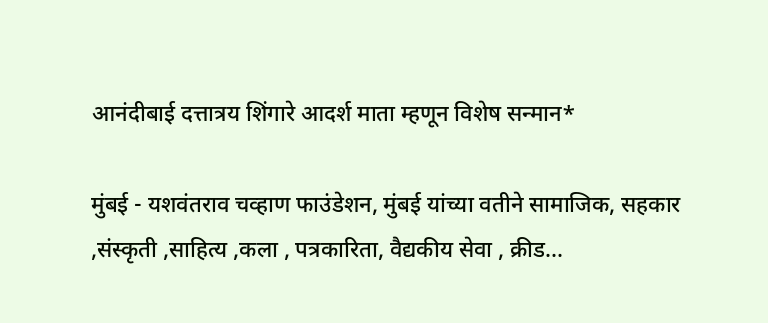आनंदीबाई दत्तात्रय शिंगारे आदर्श माता म्हणून विशेष सन्मान*

मुंबई - यशवंतराव चव्हाण फाउंडेशन, मुंबई यांच्या वतीने सामाजिक, सहकार ,संस्कृती ,साहित्य ,कला , पत्रकारिता, वैद्यकीय सेवा , क्रीड...